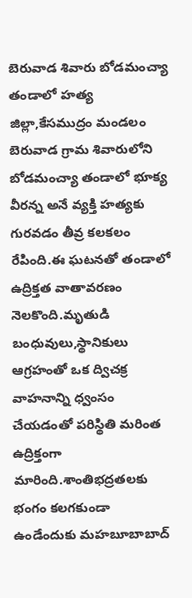బెరువాడ శివారు బోడమంచ్యా తండాలో హత్య
జిల్లా,కేసముద్రం మండలం బెరువాడ గ్రామ శివారులోని బోడమంచ్యా తండాలో భూక్య వీరన్న అనే వ్యక్తి హత్యకు గురవడం తీవ్ర కలకలం రేపింది.ఈ ఘటనతో తండాలో ఉద్రిక్తత వాతావరణం నెలకొంది.మృతుడి బంధువులు,స్థానికులు ఆగ్రహంతో ఒక ద్విచక్ర వాహనాన్ని ధ్వంసం చేయడంతో పరిస్థితి మరింత ఉద్రిక్తంగా మారింది.శాంతిభద్రతలకు భంగం కలగకుండా ఉండేందుకు మహబూబాబాద్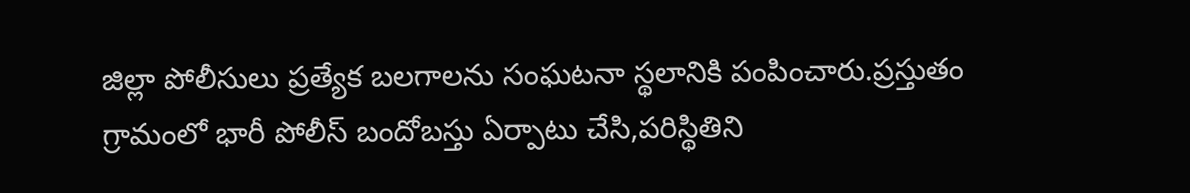జిల్లా పోలీసులు ప్రత్యేక బలగాలను సంఘటనా స్థలానికి పంపించారు.ప్రస్తుతం గ్రామంలో భారీ పోలీస్ బందోబస్తు ఏర్పాటు చేసి,పరిస్థితిని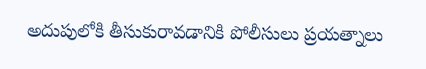అదుపులోకి తీసుకురావడానికి పోలీసులు ప్రయత్నాలు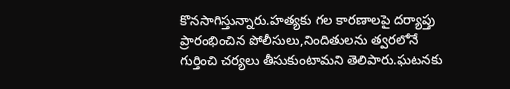కొనసాగిస్తున్నారు.హత్యకు గల కారణాలపై దర్యాప్తు ప్రారంభించిన పోలీసులు,నిందితులను త్వరలోనే గుర్తించి చర్యలు తీసుకుంటామని తెలిపారు.ఘటనకు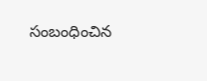సంబంధించిన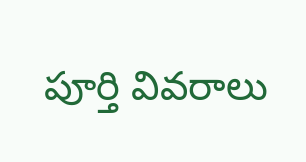పూర్తి వివరాలు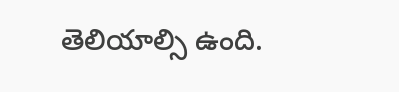తెలియాల్సి ఉంది.